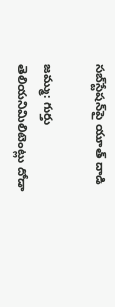సబ్‌స్టేషన్‌పై యూత్‌ దాడి

జమ్ము: గుర్తు తెలియనిమిలిటెంట్లు దోడా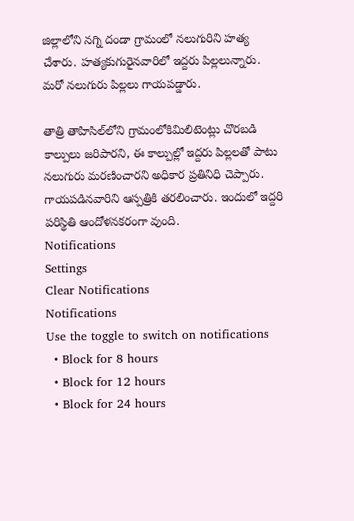జిల్లాలోని నగ్ని దండా గ్రామంలో నలుగురిని హత్య చేశారు. హత్యకుగురైనవారిలో ఇద్దరు పిల్లలున్నారు. మరో నలుగురు పిల్లలు గాయపడ్డారు.

తాత్రి తాహిసిల్‌లోని గ్రామంలోకిమిలిటెంట్లు చొరబడి కాల్పులు జరిపారని, ఈ కాల్పుల్లో ఇద్దరు పిల్లలతో పాటు నలుగురు మరణించారని అధికార ప్రతినిధి చెప్పారు. గాయపడినవారిని ఆస్పత్రికి తరలించారు. ఇందులో ఇద్దరి పరిస్థితి ఆందోళనకరంగా వుంది.
Notifications
Settings
Clear Notifications
Notifications
Use the toggle to switch on notifications
  • Block for 8 hours
  • Block for 12 hours
  • Block for 24 hours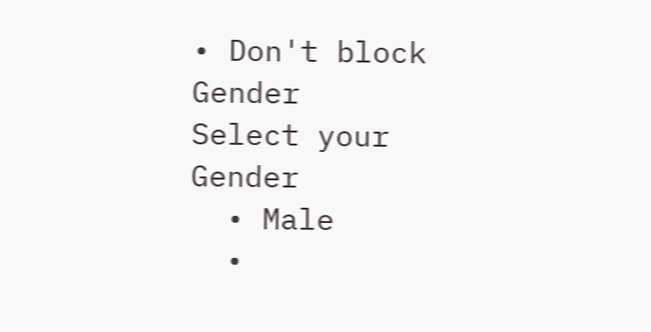• Don't block
Gender
Select your Gender
  • Male
  •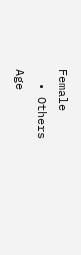Female
  • Others
Age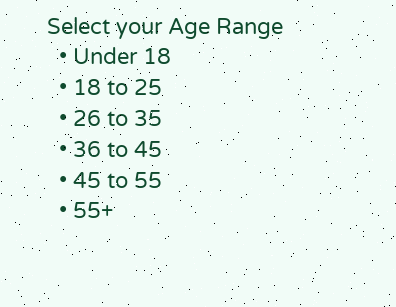Select your Age Range
  • Under 18
  • 18 to 25
  • 26 to 35
  • 36 to 45
  • 45 to 55
  • 55+